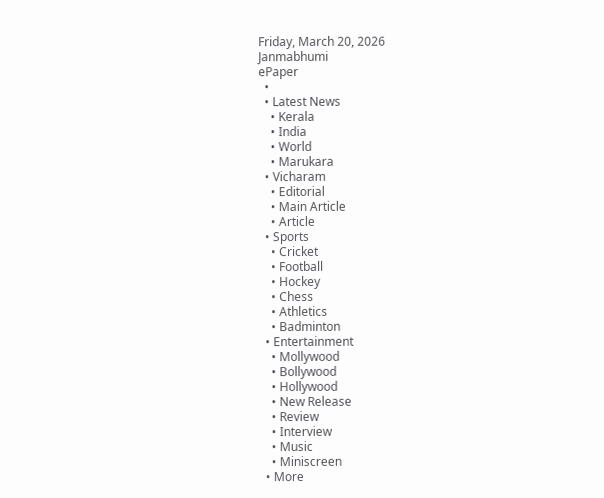Friday, March 20, 2026
Janmabhumi
ePaper
  •
  • Latest News
    • Kerala
    • India
    • World
    • Marukara
  • Vicharam
    • Editorial
    • Main Article
    • Article
  • Sports
    • Cricket
    • Football
    • Hockey
    • Chess
    • Athletics
    • Badminton
  • Entertainment
    • Mollywood
    • Bollywood
    • Hollywood
    • New Release
    • Review
    • Interview
    • Music
    • Miniscreen
  • More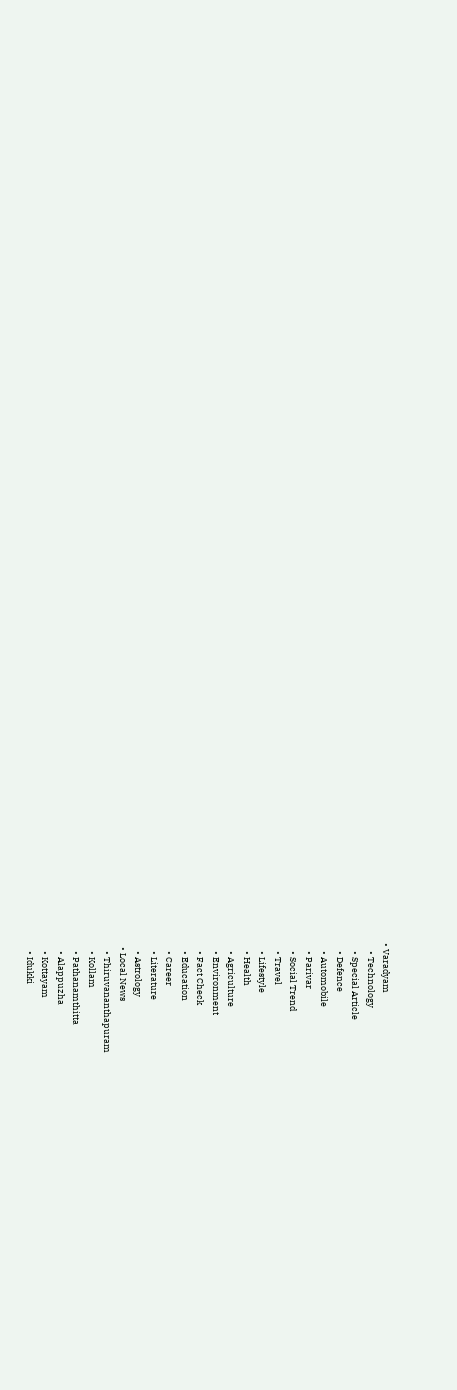• Varadyam
    • Technology
    • Special Article
    • Defence
    • Automobile
    • Parivar
    • Social Trend
    • Travel
    • Lifestyle
    • Health
    • Agriculture
    • Environment
    • Fact Check
    • Education
    • Career
    • Literature
    • Astrology
  • Local News
    • Thiruvananthapuram
    • Kollam
    • Pathanamthitta
    • Alappuzha
    • Kottayam
    • Idukki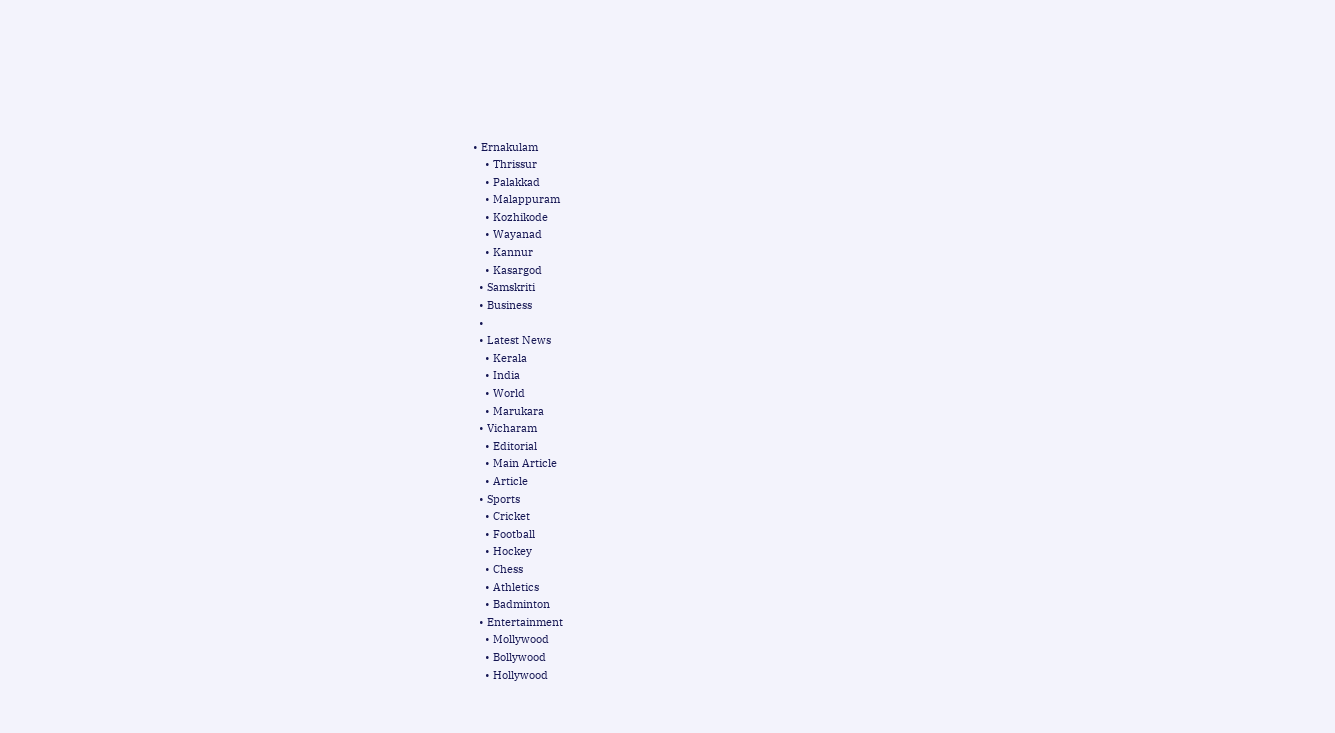• Ernakulam
    • Thrissur
    • Palakkad
    • Malappuram
    • Kozhikode
    • Wayanad
    • Kannur
    • Kasargod
  • Samskriti
  • Business
  •
  • Latest News
    • Kerala
    • India
    • World
    • Marukara
  • Vicharam
    • Editorial
    • Main Article
    • Article
  • Sports
    • Cricket
    • Football
    • Hockey
    • Chess
    • Athletics
    • Badminton
  • Entertainment
    • Mollywood
    • Bollywood
    • Hollywood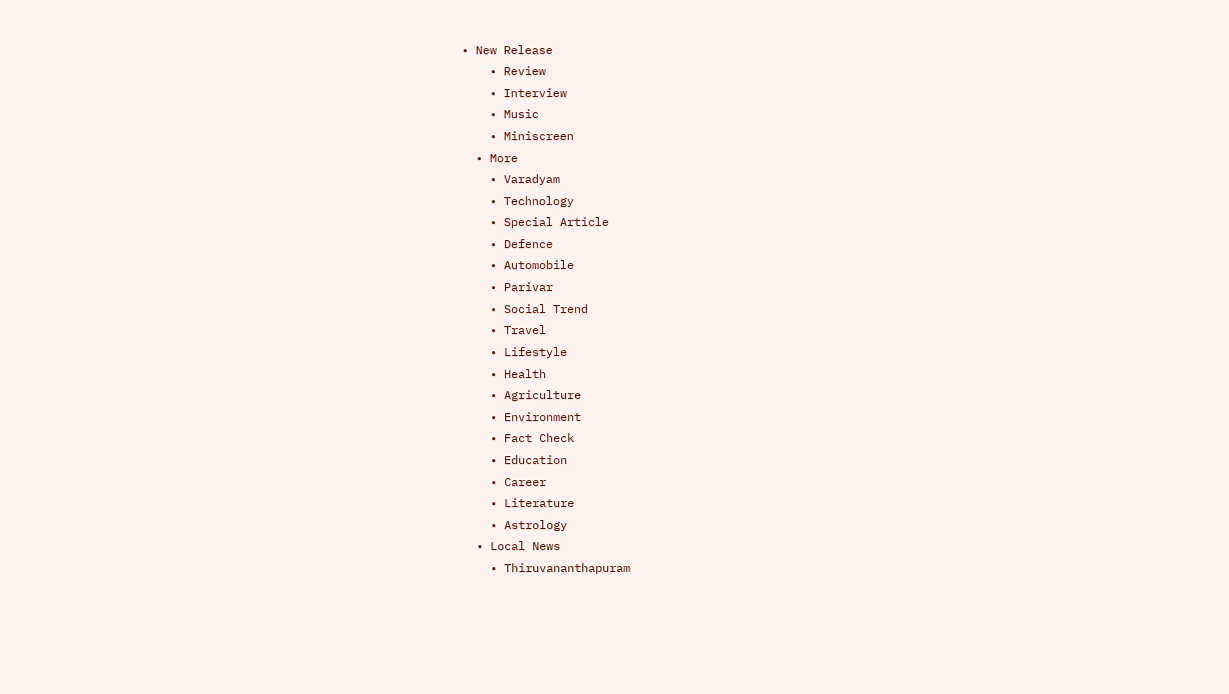• New Release
    • Review
    • Interview
    • Music
    • Miniscreen
  • More
    • Varadyam
    • Technology
    • Special Article
    • Defence
    • Automobile
    • Parivar
    • Social Trend
    • Travel
    • Lifestyle
    • Health
    • Agriculture
    • Environment
    • Fact Check
    • Education
    • Career
    • Literature
    • Astrology
  • Local News
    • Thiruvananthapuram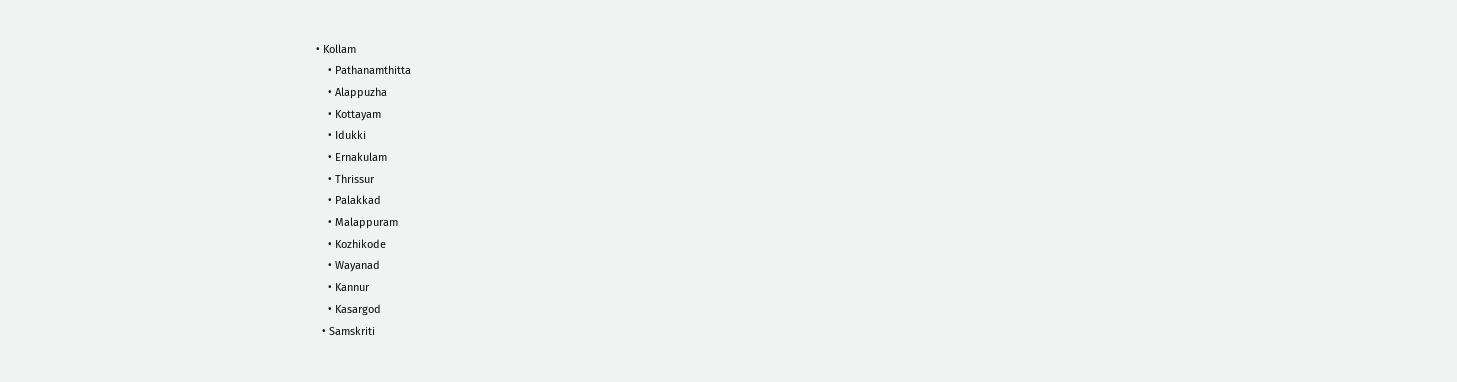• Kollam
    • Pathanamthitta
    • Alappuzha
    • Kottayam
    • Idukki
    • Ernakulam
    • Thrissur
    • Palakkad
    • Malappuram
    • Kozhikode
    • Wayanad
    • Kannur
    • Kasargod
  • Samskriti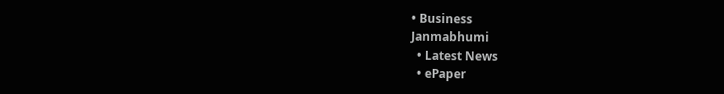• Business
Janmabhumi
  • Latest News
  • ePaper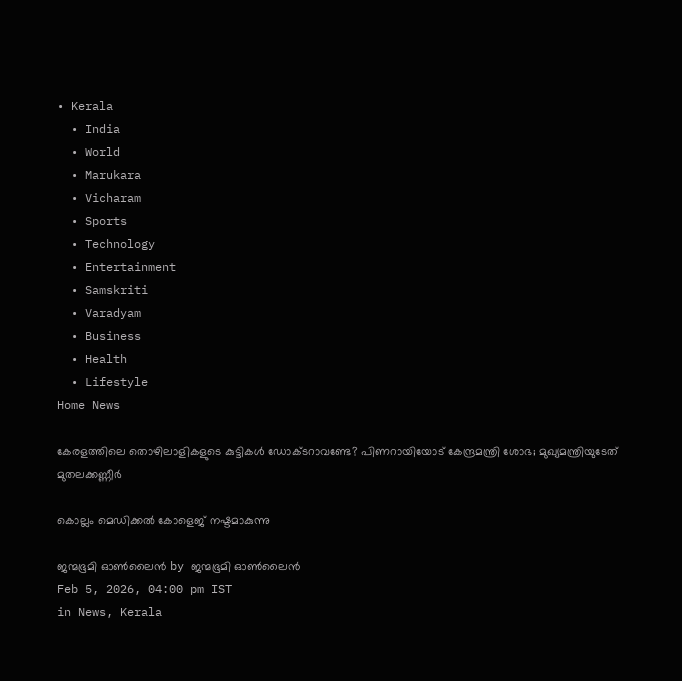• Kerala
  • India
  • World
  • Marukara
  • Vicharam
  • Sports
  • Technology
  • Entertainment
  • Samskriti
  • Varadyam
  • Business
  • Health
  • Lifestyle
Home News

കേരളത്തിലെ തൊഴിലാളികളുടെ കുട്ടികൾ ഡോക്ടറാവണ്ടേ? പിണറായിയോട് കേന്ദ്രമന്ത്രി ശോഭ; മുഖ്യമന്ത്രിയുടേത് മുതലക്കണ്ണീർ

കൊല്ലം മെഡിക്കൽ കോളെജ് നഷ്ടമാകുന്നു

ജന്മഭൂമി ഓണ്‍ലൈന്‍ by ജന്മഭൂമി ഓണ്‍ലൈന്‍
Feb 5, 2026, 04:00 pm IST
in News, Kerala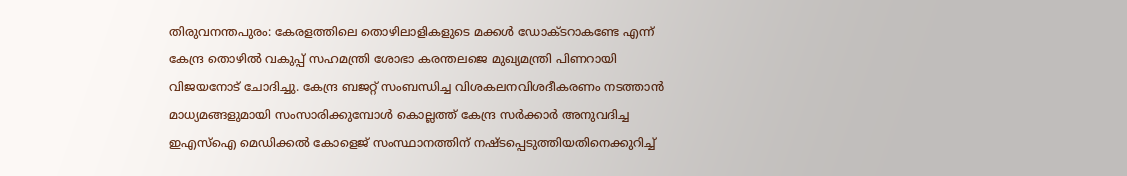തിരുവനന്തപുരം: കേരളത്തിലെ തൊഴിലാളികളുടെ മക്കൾ ഡോക്ടറാകണ്ടേ എന്ന് കേന്ദ്ര തൊഴിൽ വകുപ്പ് സഹമന്ത്രി ശോഭാ കരന്തലജെ മുഖ്യമന്ത്രി പിണറായി വിജയനോട് ചോദിച്ചു. കേന്ദ്ര ബജറ്റ് സംബന്ധിച്ച വിശകലനവിശദീകരണം നടത്താൻ മാധ്യമങ്ങളുമായി സംസാരിക്കുമ്പോൾ കൊല്ലത്ത് കേന്ദ്ര സർക്കാർ അനുവദിച്ച ഇഎസ്‌ഐ മെഡിക്കൽ കോളെജ് സംസ്ഥാനത്തിന് നഷ്ടപ്പെടുത്തിയതിനെക്കുറിച്ച്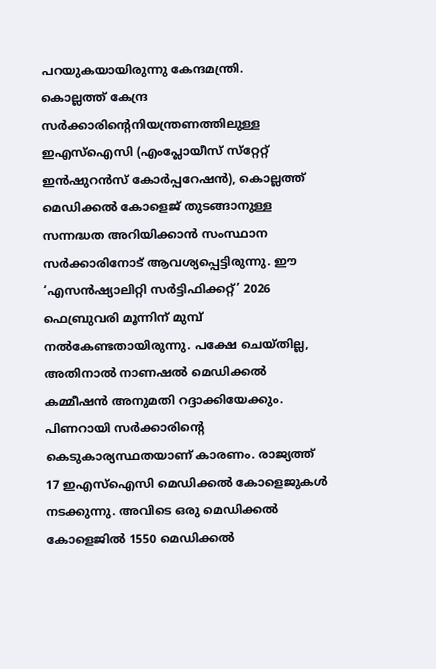പറയുകയായിരുന്നു കേന്ദമന്ത്രി.
കൊല്ലത്ത് കേന്ദ്ര സർക്കാരിന്റെനിയന്ത്രണത്തിലുള്ള ഇഎസ്‌ഐസി (എംപ്ലോയീസ് സ്‌റ്റേറ്റ് ഇൻഷുറൻസ് കോർപ്പറേഷൻ), കൊല്ലത്ത് മെഡിക്കൽ കോളെജ് തുടങ്ങാനുള്ള സന്നദ്ധത അറിയിക്കാൻ സംസ്ഥാന സർക്കാരിനോട് ആവശ്യപ്പെട്ടിരുന്നു. ഈ ‘എസൻഷ്യാലിറ്റി സർട്ടിഫിക്കറ്റ്’ 2026 ഫെബ്രുവരി മൂന്നിന് മുമ്പ് നൽകേണ്ടതായിരുന്നു. പക്ഷേ ചെയ്തില്ല, അതിനാൽ നാണഷൽ മെഡിക്കൽ കമ്മീഷൻ അനുമതി റദ്ദാക്കിയേക്കും. പിണറായി സർക്കാരിന്റെ കെടുകാര്യസ്ഥതയാണ് കാരണം. രാജ്യത്ത് 17 ഇഎസ്‌ഐസി മെഡിക്കൽ കോളെജുകൾ നടക്കുന്നു. അവിടെ ഒരു മെഡിക്കൽ കോളെജിൽ 1550 മെഡിക്കൽ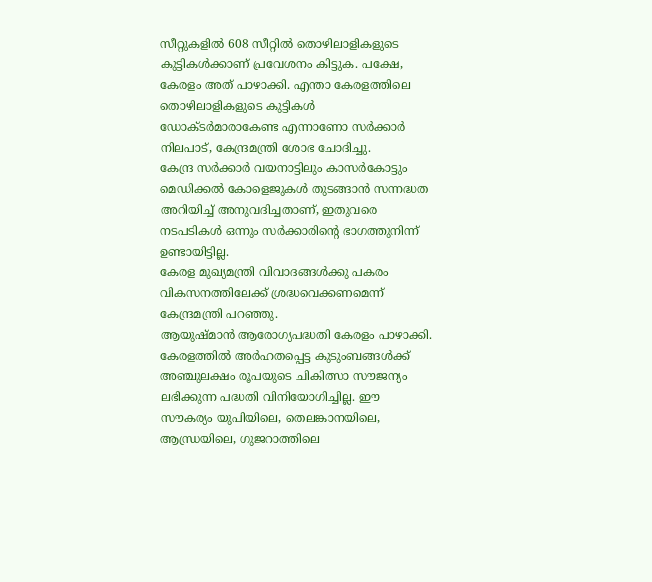സീറ്റുകളിൽ 608 സീറ്റിൽ തൊഴിലാളികളുടെ കുട്ടികൾക്കാണ് പ്രവേശനം കിട്ടുക. പക്ഷേ, കേരളം അത് പാഴാക്കി. എന്താ കേരളത്തിലെ തൊഴിലാളികളുടെ കുട്ടികൾ ഡോക്ടർമാരാകേണ്ട എന്നാണോ സർക്കാർ നിലപാട്, കേന്ദ്രമന്ത്രി ശോഭ ചോദിച്ചു.
കേന്ദ്ര സർക്കാർ വയനാട്ടിലും കാസർകോട്ടും മെഡിക്കൽ കോളെജുകൾ തുടങ്ങാൻ സന്നദ്ധത അറിയിച്ച് അനുവദിച്ചതാണ്, ഇതുവരെ നടപടികൾ ഒന്നും സർക്കാരിന്റെ ഭാഗത്തുനിന്ന് ഉണ്ടായിട്ടില്ല.
കേരള മുഖ്യമന്ത്രി വിവാദങ്ങൾക്കു പകരം വികസനത്തിലേക്ക് ശ്രദ്ധവെക്കണമെന്ന് കേന്ദ്രമന്ത്രി പറഞ്ഞു.
ആയുഷ്മാൻ ആരോഗ്യപദ്ധതി കേരളം പാഴാക്കി. കേരളത്തിൽ അർഹതപ്പെട്ട കുടുംബങ്ങൾക്ക് അഞ്ചുലക്ഷം രൂപയുടെ ചികിത്സാ സൗജന്യം ലഭിക്കുന്ന പദ്ധതി വിനിയോഗിച്ചില്ല. ഈ സൗകര്യം യുപിയിലെ, തെലങ്കാനയിലെ, ആന്ധ്രയിലെ, ഗുജറാത്തിലെ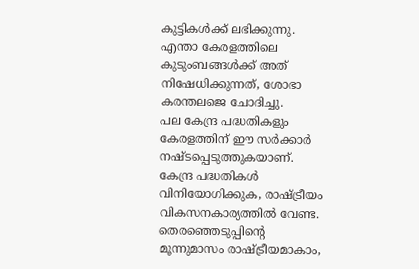കുട്ടികൾക്ക് ലഭിക്കുന്നു. എന്താ കേരളത്തിലെ കുടുംബങ്ങൾക്ക് അത് നിഷേധിക്കുന്നത്, ശോഭാ കരന്തലജെ ചോദിച്ചു.
പല കേന്ദ്ര പദ്ധതികളും കേരളത്തിന് ഈ സർക്കാർ നഷ്ടപ്പെടുത്തുകയാണ്. കേന്ദ്ര പദ്ധതികൾ വിനിയോഗിക്കുക, രാഷ്‌ട്രീയം വികസനകാര്യത്തിൽ വേണ്ട. തെരഞ്ഞെടുപ്പിന്റെ മൂന്നുമാസം രാഷ്‌ട്രീയമാകാം,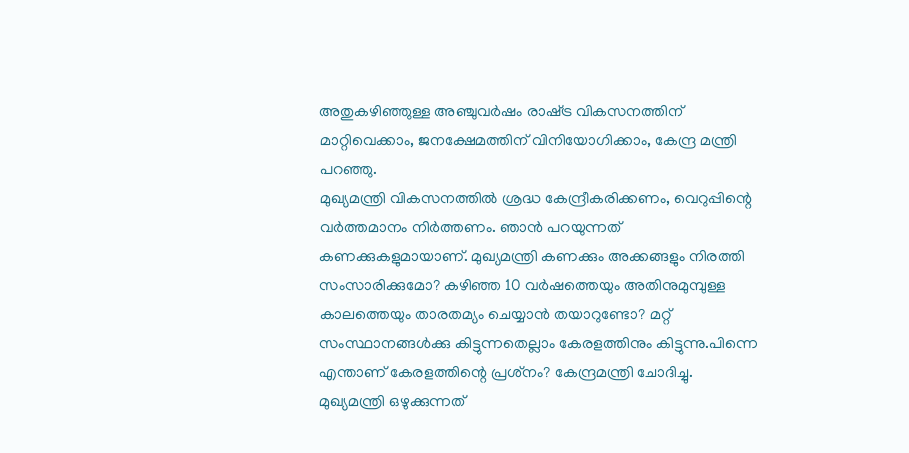അതുകഴിഞ്ഞുള്ള അഞ്ചുവർഷം രാഷ്‌ട്ര വികസനത്തിന് മാറ്റിവെക്കാം, ജനക്ഷേമത്തിന് വിനിയോഗിക്കാം, കേന്ദ്ര മന്ത്രി പറഞ്ഞു.
മുഖ്യമന്ത്രി വികസനത്തിൽ ശ്രദ്ധ കേന്ദ്രീകരിക്കണം, വെറുപ്പിന്റെ വർത്തമാനം നിർത്തണം. ഞാൻ പറയുന്നത് കണക്കുകളുമായാണ്. മുഖ്യമന്ത്രി കണക്കും അക്കങ്ങളും നിരത്തി സംസാരിക്കുമോ? കഴിഞ്ഞ 10 വർഷത്തെയും അതിനുമുമ്പുള്ള കാലത്തെയും താരതമ്യം ചെയ്യാൻ തയാറുണ്ടോ? മറ്റ് സംസ്ഥാനങ്ങൾക്കു കിട്ടുന്നതെല്ലാം കേരളത്തിനും കിട്ടുന്നു.പിന്നെ എന്താണ് കേരളത്തിന്റെ പ്രശ്‌നം? കേന്ദ്രമന്ത്രി ചോദിച്ചു.
മുഖ്യമന്ത്രി ഒഴുക്കുന്നത്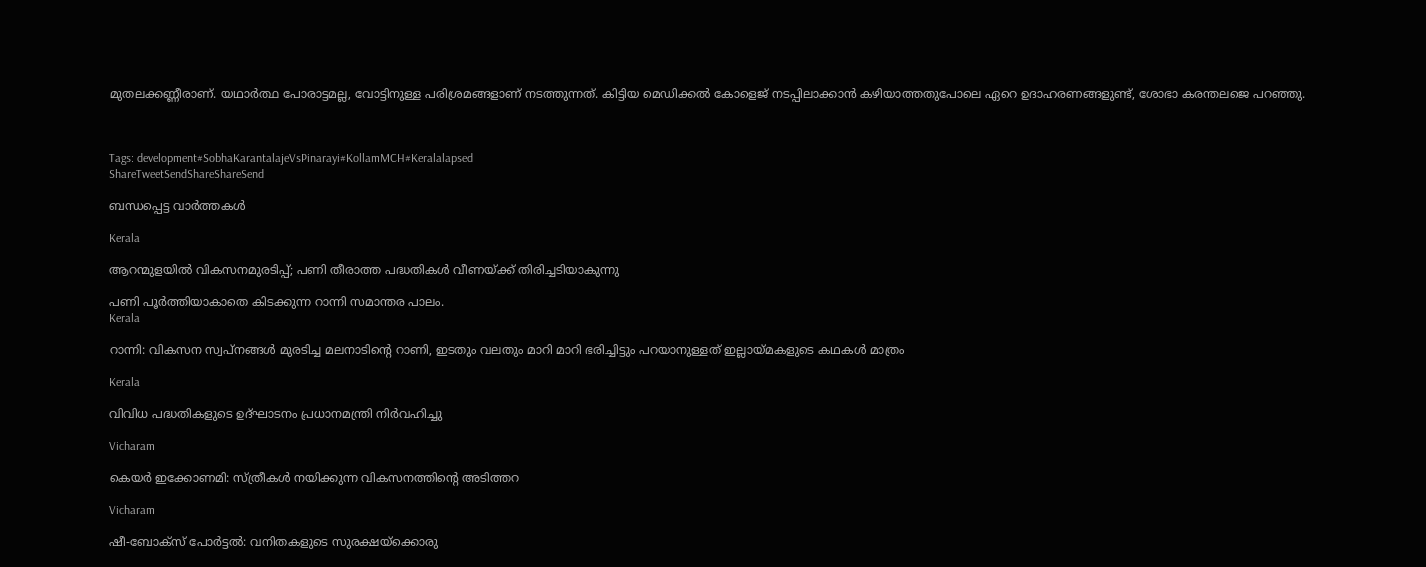മുതലക്കണ്ണീരാണ്. യഥാർത്ഥ പോരാട്ടമല്ല, വോട്ടിനുള്ള പരിശ്രമങ്ങളാണ് നടത്തുന്നത്. കിട്ടിയ മെഡിക്കൽ കോളെജ് നടപ്പിലാക്കാൻ കഴിയാത്തതുപോലെ ഏറെ ഉദാഹരണങ്ങളുണ്ട്, ശോഭാ കരന്തലജെ പറഞ്ഞു.



Tags: development#SobhaKarantalajeVsPinarayi#KollamMCH#Keralalapsed
ShareTweetSendShareShareSend

ബന്ധപ്പെട്ട വാര്‍ത്തകള്‍

Kerala

ആറന്മുളയില്‍ വികസനമുരടിപ്പ്; പണി തീരാത്ത പദ്ധതികള്‍ വീണയ്‌ക്ക് തിരിച്ചടിയാകുന്നു

പണി പൂര്‍ത്തിയാകാതെ കിടക്കുന്ന റാന്നി സമാന്തര പാലം.
Kerala

റാന്നി: വികസന സ്വപ്നങ്ങൾ മുരടിച്ച മലനാടിന്റെ റാണി, ഇടതും വലതും മാറി മാറി ഭരിച്ചിട്ടും പറയാനുള്ളത് ഇല്ലായ്‌മകളുടെ കഥകള്‍ മാത്രം

Kerala

വിവിധ പദ്ധതികളുടെ ഉദ്ഘാടനം പ്രധാനമന്ത്രി നിർവഹിച്ചു

Vicharam

കെയര്‍ ഇക്കോണമി: സ്ത്രീകള്‍ നയിക്കുന്ന വികസനത്തിന്റെ അടിത്തറ

Vicharam

ഷീ-ബോക്‌സ് പോര്‍ട്ടല്‍: വനിതകളുടെ സുരക്ഷയ്‌ക്കൊരു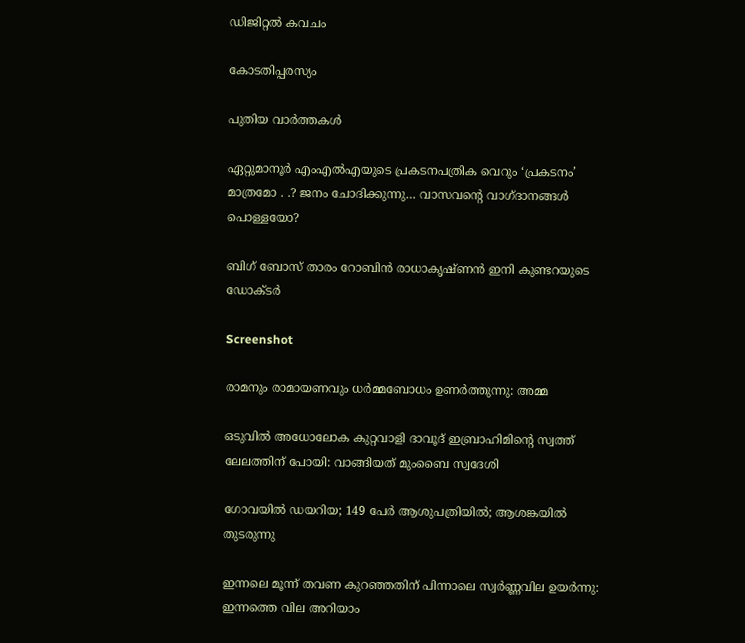ഡിജിറ്റല്‍ കവചം

കോടതിപ്പരസ്യം

പുതിയ വാര്‍ത്തകള്‍

ഏറ്റുമാനൂര്‍ എംഎല്‍എയുടെ പ്രകടനപത്രിക വെറും ‘പ്രകടനം’ മാത്രമോ . .? ജനം ചോദിക്കുന്നു… വാസവന്റെ വാഗ്ദാനങ്ങള്‍ പൊള്ളയോ?

ബിഗ് ബോസ് താരം റോബിന്‍ രാധാകൃഷ്ണൻ ഇനി കുണ്ടറയുടെ ഡോക്ടര്‍

Screenshot

രാമനും രാമായണവും ധർമ്മബോധം ഉണർത്തുന്നു: അമ്മ

ഒടുവിൽ അധോലോക കുറ്റവാളി ദാവൂദ് ഇബ്രാഹിമിന്റെ സ്വത്ത് ലേലത്തിന് പോയി: വാങ്ങിയത് മുംബൈ സ്വദേശി

ഗോവയിൽ ഡയറിയ; 149 പേർ ആശുപത്രിയിൽ; ആശങ്കയിൽ തുടരുന്നു

ഇന്നലെ മൂന്ന് തവണ കുറഞ്ഞതിന് പിന്നാലെ സ്വർണ്ണവില ഉയർന്നു: ഇന്നത്തെ വില അറിയാം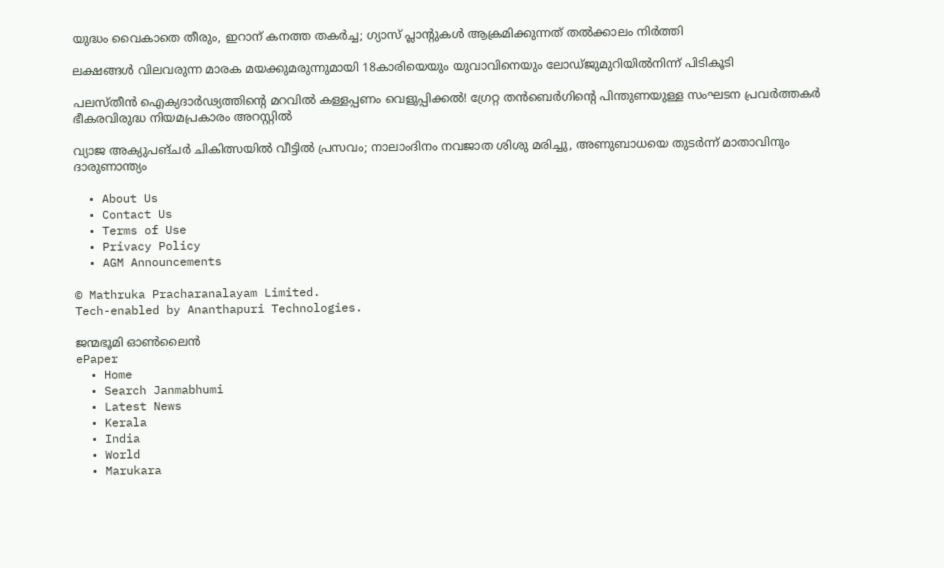യുദ്ധം വൈകാതെ തീരും, ഇറാന് കനത്ത തകർച്ച; ഗ്യാസ് പ്ലാന്റുകൾ ആക്രമിക്കുന്നത് തൽക്കാലം നിർത്തി

ലക്ഷങ്ങൾ വിലവരുന്ന മാരക മയക്കുമരുന്നുമായി 18കാരിയെയും യുവാവിനെയും ലോഡ്ജുമുറിയിൽനിന്ന് പിടികൂടി

പലസ്തീൻ ഐക്യദാർഢ്യത്തിന്റെ മറവിൽ കള്ളപ്പണം വെളുപ്പിക്കൽ! ഗ്രേറ്റ തന്‍ബെര്‍ഗിന്റെ പിന്തുണയുള്ള സംഘടന പ്രവർത്തകർ ഭീകരവിരുദ്ധ നിയമപ്രകാരം അറസ്റ്റിൽ

വ്യാജ അക്യുപങ്ചർ ചികിത്സയിൽ വീട്ടിൽ പ്രസവം; നാലാംദിനം നവജാത ശിശു മരിച്ചു, അണുബാധയെ തുടർന്ന് മാതാവിനും ദാരുണാന്ത്യം

  • About Us
  • Contact Us
  • Terms of Use
  • Privacy Policy
  • AGM Announcements

© Mathruka Pracharanalayam Limited.
Tech-enabled by Ananthapuri Technologies.

ജന്മഭൂമി ഓണ്‍ലൈന്‍
ePaper
  • Home
  • Search Janmabhumi
  • Latest News
  • Kerala
  • India
  • World
  • Marukara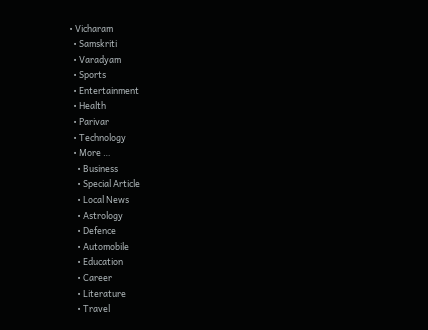• Vicharam
  • Samskriti
  • Varadyam
  • Sports
  • Entertainment
  • Health
  • Parivar
  • Technology
  • More …
    • Business
    • Special Article
    • Local News
    • Astrology
    • Defence
    • Automobile
    • Education
    • Career
    • Literature
    • Travel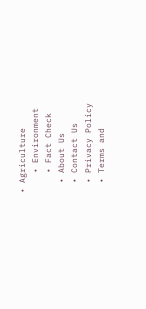• Agriculture
    • Environment
    • Fact Check
  • About Us
  • Contact Us
  • Privacy Policy
  • Terms and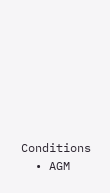Conditions
  • AGM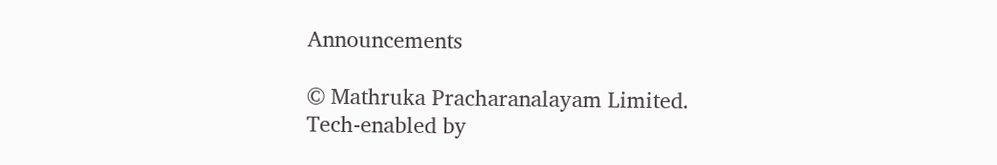Announcements

© Mathruka Pracharanalayam Limited.
Tech-enabled by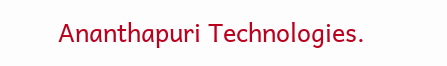Ananthapuri Technologies.